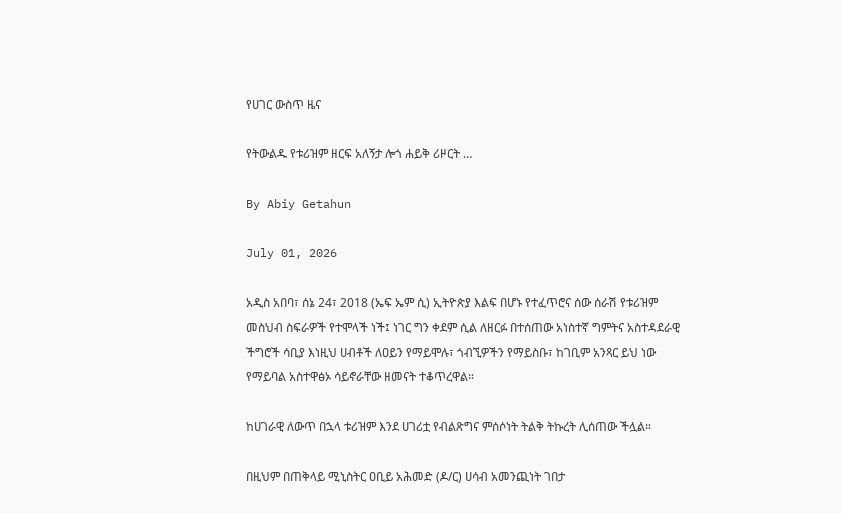የሀገር ውስጥ ዜና

የትውልዱ የቱሪዝም ዘርፍ አለኝታ ሎጎ ሐይቅ ሪዞርት …

By Abiy Getahun

July 01, 2026

አዲስ አበባ፣ ሰኔ 24፣ 2018 (ኤፍ ኤም ሲ) ኢትዮጵያ እልፍ በሆኑ የተፈጥሮና ሰው ሰራሽ የቱሪዝም መስህብ ስፍራዎች የተሞላች ነች፤ ነገር ግን ቀደም ሲል ለዘርፉ በተሰጠው አነስተኛ ግምትና አስተዳደራዊ ችግሮች ሳቢያ እነዚህ ሀብቶች ለዐይን የማይሞሉ፣ ጎብኚዎችን የማይስቡ፣ ከገቢም አንጻር ይህ ነው የማይባል አስተዋፅኦ ሳይኖራቸው ዘመናት ተቆጥረዋል።

ከሀገራዊ ለውጥ በኋላ ቱሪዝም እንደ ሀገሪቷ የብልጽግና ምሰሶነት ትልቅ ትኩረት ሊሰጠው ችሏል።

በዚህም በጠቅላይ ሚኒስትር ዐቢይ አሕመድ (ዶ/ር) ሀሳብ አመንጪነት ገበታ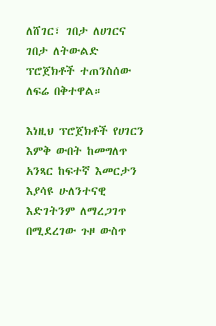ለሸገር፣ ገበታ ለሀገርና ገበታ ለትውልድ ፕሮጀክቶች ተጠንስሰው ለፍሬ በቅተዋል።

እነዚህ ፕሮጀክቶች የሀገርን እምቅ ውበት ከመግለጥ አንጻር ከፍተኛ እመርታን እያሳዩ ሁለንተናዊ እድገትንም ለማረጋገጥ በሚደረገው ጉዞ ውስጥ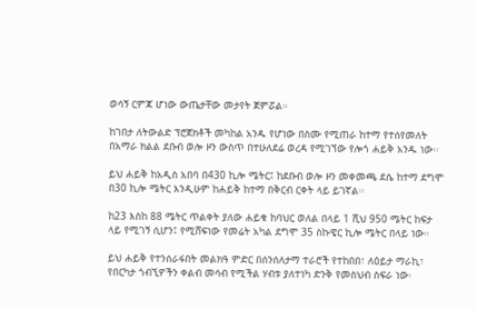ወሳኝ ርምጃ ሆነው ውጤታቸው መታየት ጀምሯል።

ከገበታ ለትውልድ ፕሮጀክቶች መካከል አንዱ የሆነው በስሙ የሚጠራ ከተማ የተሰየመለት በአማራ ክልል ደቡብ ወሎ ዞን ውስጥ በተሁለደሬ ወረዳ የሚገኘው የሎጎ ሐይቅ አንዱ ነው፡፡

ይህ ሐይቅ ከአዲስ አበባ በ430 ኪሎ ሜትር፤ ከደቡብ ወሎ ዞን መቀመጫ ደሴ ከተማ ደግሞ በ30 ኪሎ ሜትር እንዲሁም ከሐይቅ ከተማ በቅርብ ርቀት ላይ ይገኛል፡፡

ከ23 እስከ 88 ሜትር ጥልቀት ያለው ሐይቁ ከባህር ወለል በላይ 1 ሺህ 950 ሜትር ከፍታ ላይ የሚገኝ ሲሆን፤ የሚሸፍነው የመሬት አካል ደግሞ 35 ስኩዌር ኪሎ ሜትር በላይ ነው።

ይህ ሐይቅ የተንሰራፋበት መልክዓ ምድር በሰንሰለታማ ተራሮች የተከበበ፣ ለዕይታ ማራኪ፣ የበርካታ ጎብኚዎችን ቀልብ መሳብ የሚችል ሃብቱ ያለተነካ ድንቅ የመስህብ ስፍራ ነው፡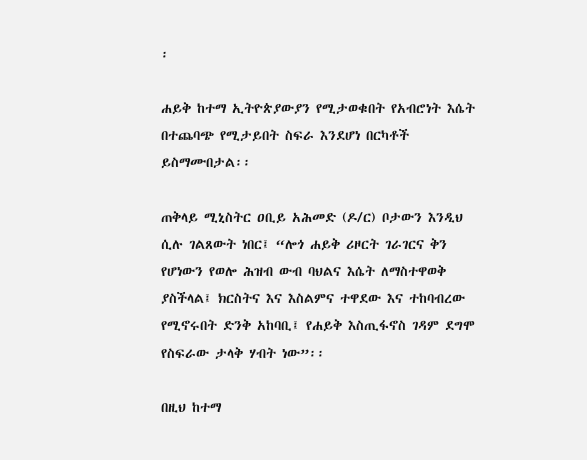፡

ሐይቅ ከተማ ኢትዮጵያውያን የሚታወቁበት የአብሮነት እሴት በተጨባጭ የሚታይበት ስፍራ እንደሆነ በርካቶች ይስማሙበታል፡፡

ጠቅላይ ሚኒስትር ዐቢይ አሕመድ (ዶ/ር) ቦታውን እንዲህ ሲሉ ገልጸውት ነበር፤ “ሎጎ ሐይቅ ሪዞርት ገራገርና ቅን የሆነውን የወሎ ሕዝብ ውብ ባህልና እሴት ለማስተዋወቅ ያስችላል፤ ክርስትና እና እስልምና ተዋደው እና ተከባብረው የሚኖሩበት ድንቅ አከባቢ፤ የሐይቅ እስጢፋኖስ ገዳም ደግሞ የስፍራው ታላቅ ሃብት ነው”፡፡

በዚህ ከተማ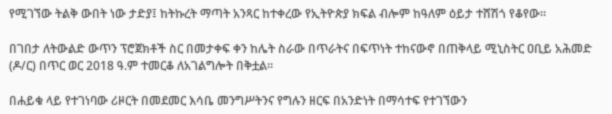የሚገኘው ትልቅ ውበት ነው ታድያ፤ ከትኩረት ማጣት አንጻር ከተቀረው የኢትዮጵያ ክፍል ብሎም ከዓለም ዕይታ ተሸሽጎ የቆየው።

በገበታ ለትውልድ ውጥን ፕሮጀክቶች ስር በመታቀፍ ቀን ከሌት ስራው በጥራትና በፍጥነት ተከናውኖ በጠቅላይ ሚኒስትር ዐቢይ አሕመድ (ዶ/ር) በጥር ወር 2018 ዓ.ም ተመርቆ ለአገልግሎት በቅቷል።

በሐይቁ ላይ የተገነባው ሪዞርት በመደመር እሳቤ መንግሥትንና የግሉን ዘርፍ በአንድነት በማሳተፍ የተገኘውን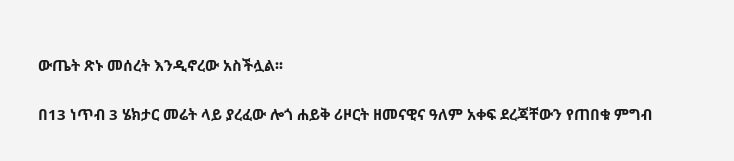ውጤት ጽኑ መሰረት እንዲኖረው አስችሏል፡፡

በ13 ነጥብ 3 ሄክታር መሬት ላይ ያረፈው ሎጎ ሐይቅ ሪዞርት ዘመናዊና ዓለም አቀፍ ደረጃቸውን የጠበቁ ምግብ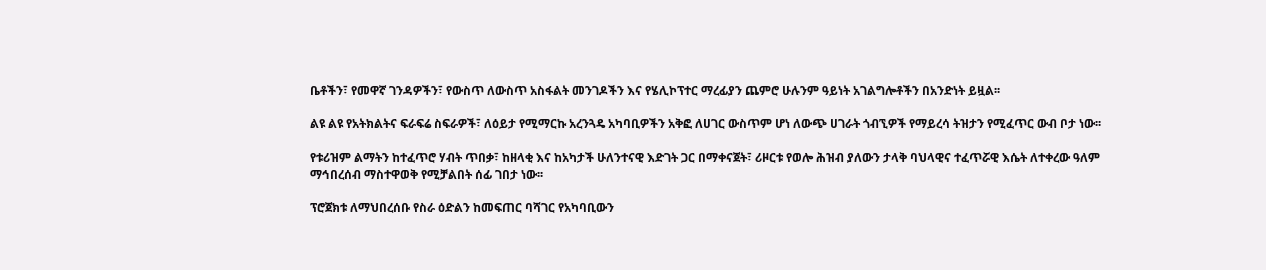ቤቶችን፣ የመዋኛ ገንዳዎችን፣ የውስጥ ለውስጥ አስፋልት መንገዶችን እና የሄሊኮፕተር ማረፊያን ጨምሮ ሁሉንም ዓይነት አገልግሎቶችን በአንድነት ይዟል፡፡

ልዩ ልዩ የአትክልትና ፍራፍሬ ስፍራዎች፣ ለዕይታ የሚማርኩ አረንጓዴ አካባቢዎችን አቅፎ ለሀገር ውስጥም ሆነ ለውጭ ሀገራት ጎብኚዎች የማይረሳ ትዝታን የሚፈጥር ውብ ቦታ ነው፡፡

የቱሪዝም ልማትን ከተፈጥሮ ሃብት ጥበቃ፣ ከዘላቂ እና ከአካታች ሁለንተናዊ እድገት ጋር በማቀናጀት፣ ሪዞርቱ የወሎ ሕዝብ ያለውን ታላቅ ባህላዊና ተፈጥሯዊ እሴት ለተቀረው ዓለም ማኅበረሰብ ማስተዋወቅ የሚቻልበት ሰፊ ገበታ ነው፡፡

ፕሮጀክቱ ለማህበረሰቡ የስራ ዕድልን ከመፍጠር ባሻገር የአካባቢውን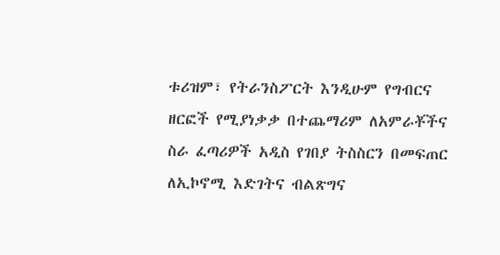ቱሪዝም፣ የትራንስፖርት እንዲሁም የግብርና ዘርፎች የሚያነቃቃ በተጨማሪም ለአምራቾችና ስራ ፈጣሪዎች አዲስ የገበያ ትስስርን በመፍጠር ለኢኮኖሚ እድገትና ብልጽግና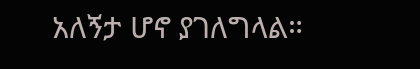አለኝታ ሆኖ ያገለግላል።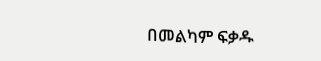በመልካም ፍቃዱ